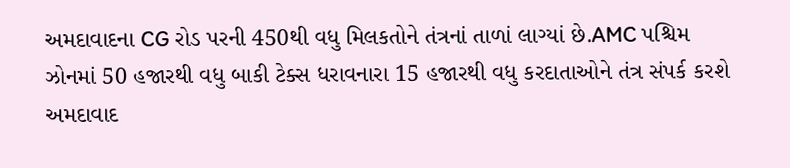અમદાવાદના CG રોડ પરની 450થી વધુ મિલકતોને તંત્રનાં તાળાં લાગ્યાં છે.AMC પશ્ચિમ ઝોનમાં 50 હજારથી વધુ બાકી ટેક્સ ધરાવનારા 15 હજારથી વધુ કરદાતાઓને તંત્ર સંપર્ક કરશે અમદાવાદ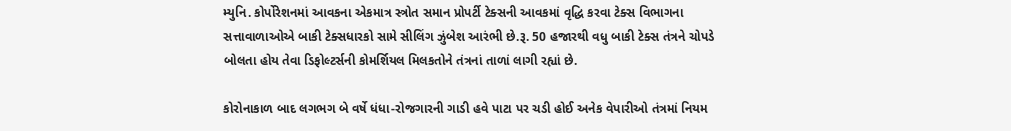મ્યુનિ. કોર્પોરેશનમાં આવકના એકમાત્ર સ્ત્રોત સમાન પ્રોપર્ટી ટેક્સની આવકમાં વૃદ્ધિ કરવા ટેક્સ વિભાગના સત્તાવાળાઓએ બાકી ટેક્સધારકો સામે સીલિંગ ઝુંબેશ આરંભી છે.રૂ. 50 હજારથી વધુ બાકી ટેક્સ તંત્રને ચોપડે બોલતા હોય તેવા ડિફોલ્ટર્સની કોમર્શિયલ મિલકતોને તંત્રનાં તાળાં લાગી રહ્યાં છે.

કોરોનાકાળ બાદ લગભગ બે વર્ષે ધંધા-રોજગારની ગાડી હવે પાટા પર ચડી હોઈ અનેક વેપારીઓ તંત્રમાં નિયમ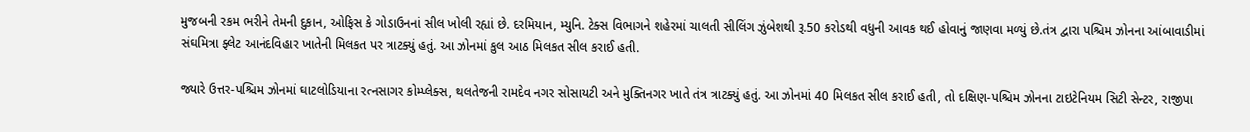મુજબની રકમ ભરીને તેમની દુકાન, ઓફિસ કે ગોડાઉનનાં સીલ ખોલી રહ્યાં છે. દરમિયાન, મ્યુનિ. ટેક્સ વિભાગને શહેરમાં ચાલતી સીલિંગ ઝુંબેશથી રૂ.50 કરોડથી વધુની આવક થઈ હોવાનું જાણવા મળ્યું છે.તંત્ર દ્વારા પશ્ચિમ ઝોનના આંબાવાડીમાં સંઘમિત્રા ફ્લેટ આનંદવિહાર ખાતેની મિલકત પર ત્રાટક્યું હતું. આ ઝોનમાં કુલ આઠ મિલકત સીલ કરાઈ હતી.

જ્યારે ઉત્તર-પશ્ચિમ ઝોનમાં ઘાટલોડિયાના રત્નસાગર કોમ્પ્લેક્સ, થલતેજની રામદેવ નગર સોસાયટી અને મુક્તિનગર ખાતે તંત્ર ત્રાટક્યું હતું. આ ઝોનમાં 40 મિલકત સીલ કરાઈ હતી, તો દક્ષિણ-પશ્ચિમ ઝોનના ટાઇટેનિયમ સિટી સેન્ટર, રાજીપા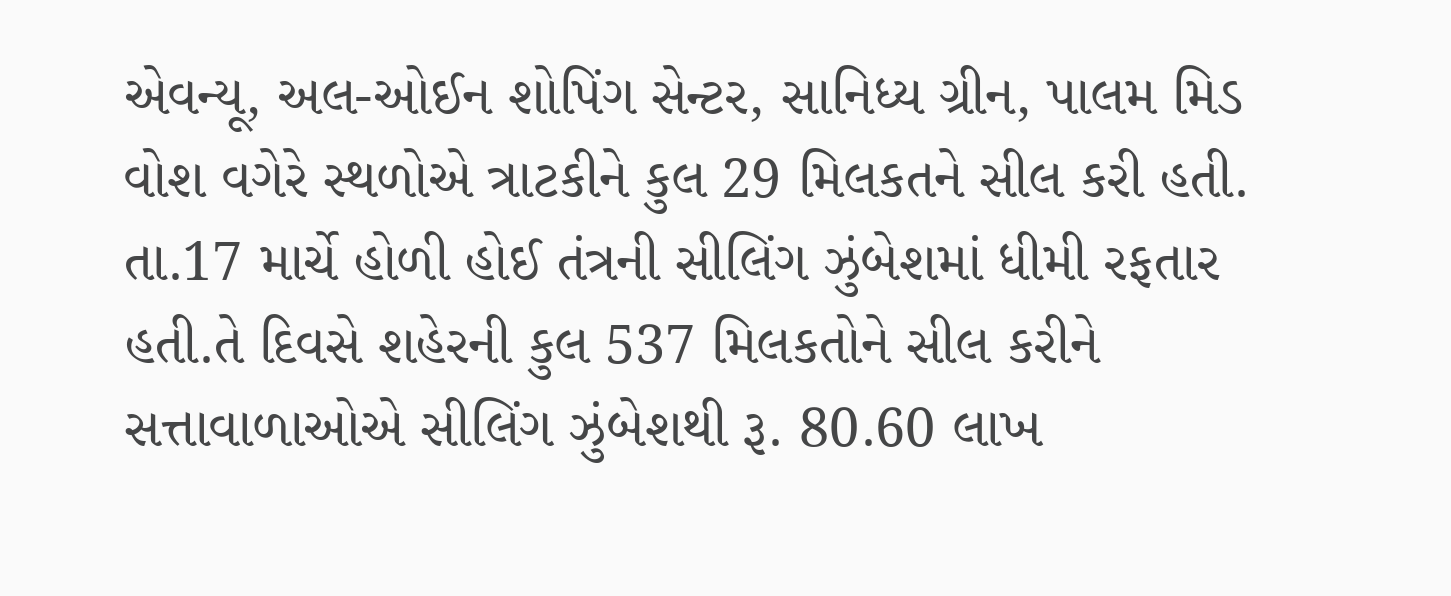એવન્યૂ, અલ-ઓઈન શોપિંગ સેન્ટર, સાનિધ્ય ગ્રીન, પાલમ મિડ વોશ વગેરે સ્થળોએ ત્રાટકીને કુલ 29 મિલકતને સીલ કરી હતી. તા.17 માર્ચે હોળી હોઈ તંત્રની સીલિંગ ઝુંબેશમાં ધીમી રફતાર હતી.તે દિવસે શહેરની કુલ 537 મિલકતોને સીલ કરીને સત્તાવાળાઓએ સીલિંગ ઝુંબેશથી રૂ. 80.60 લાખ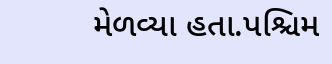મેળવ્યા હતા.પશ્ચિમ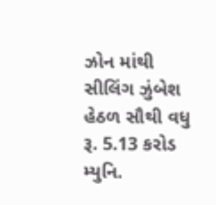ઝોન માંથી સીલિંગ ઝુંબેશ હેઠળ સૌથી વધુ રૂ. 5.13 કરોડ મ્યુનિ.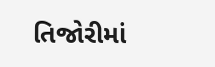તિજોરીમાં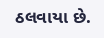ઠલવાયા છે.